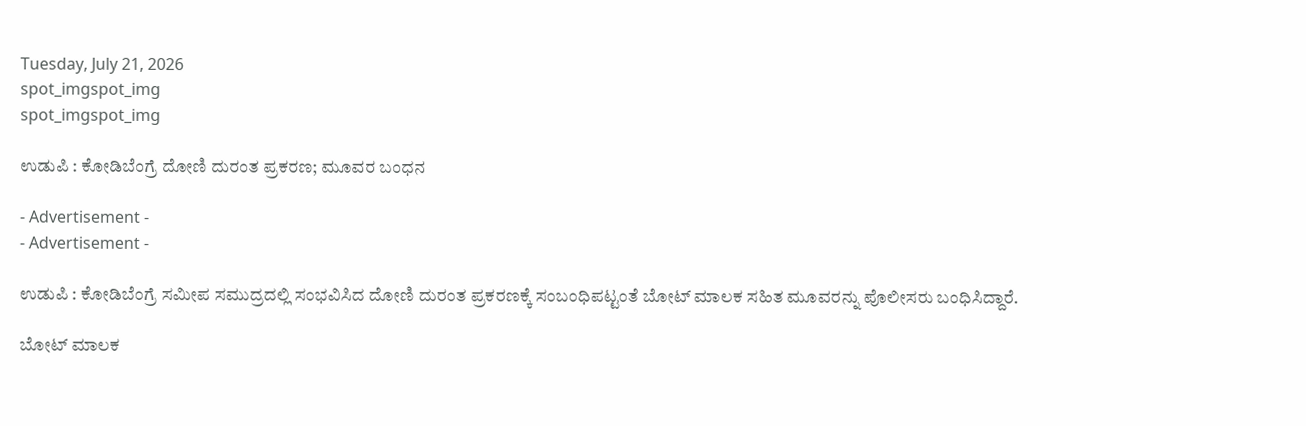Tuesday, July 21, 2026
spot_imgspot_img
spot_imgspot_img

ಉಡುಪಿ : ಕೋಡಿಬೆಂಗ್ರೆ ದೋಣಿ ದುರಂತ ಪ್ರಕರಣ; ಮೂವರ ಬಂಧನ

- Advertisement -
- Advertisement -

ಉಡುಪಿ : ಕೋಡಿಬೆಂಗ್ರೆ ಸಮೀಪ ಸಮುದ್ರದಲ್ಲಿ ಸಂಭವಿಸಿದ ದೋಣಿ ದುರಂತ ಪ್ರಕರಣಕ್ಕೆ ಸಂಬಂಧಿಪಟ್ಟಂತೆ ಬೋಟ್ ಮಾಲಕ ಸಹಿತ ಮೂವರನ್ನು ಪೊಲೀಸರು ಬಂಧಿಸಿದ್ದಾರೆ.

ಬೋಟ್ ಮಾಲಕ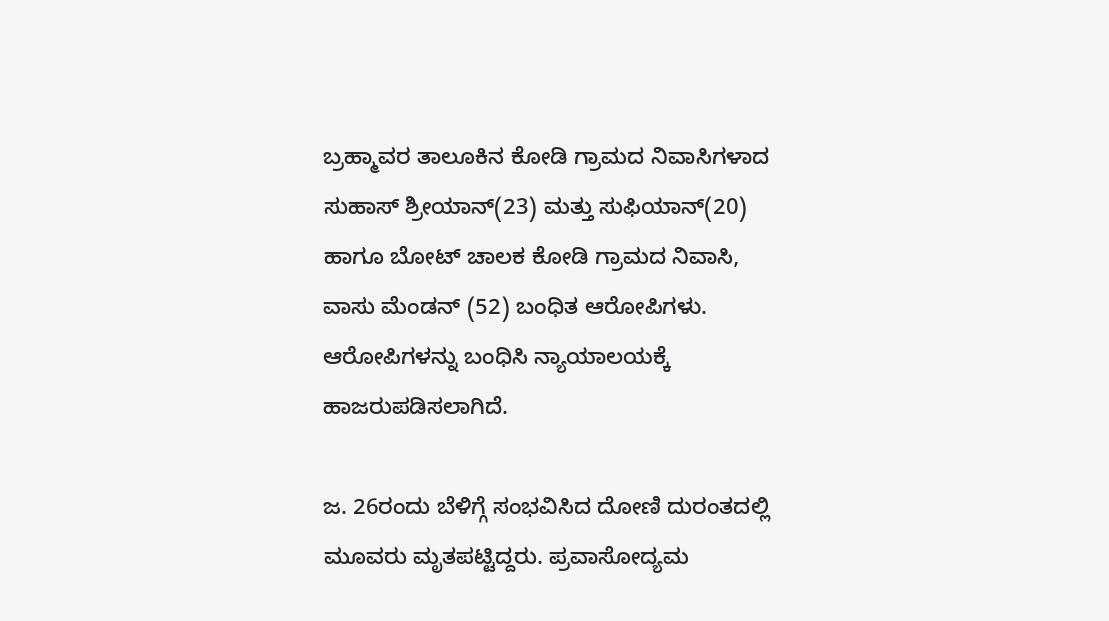ಬ್ರಹ್ಮಾವರ ತಾಲೂಕಿನ ಕೋಡಿ ಗ್ರಾಮದ ನಿವಾಸಿಗಳಾದ ಸುಹಾಸ್ ಶ್ರೀಯಾನ್(23) ಮತ್ತು ಸುಫಿಯಾನ್(20) ಹಾಗೂ ಬೋಟ್ ಚಾಲಕ ಕೋಡಿ ಗ್ರಾಮದ ನಿವಾಸಿ, ವಾಸು ಮೆಂಡನ್ (52) ಬಂಧಿತ ಆರೋಪಿಗಳು. ಆರೋಪಿಗಳನ್ನು ಬಂಧಿಸಿ ನ್ಯಾಯಾಲಯಕ್ಕೆ ಹಾಜರುಪಡಿಸಲಾಗಿದೆ.

ಜ. 26ರಂದು ಬೆಳಿಗ್ಗೆ ಸಂಭವಿಸಿದ ದೋಣಿ ದುರಂತದಲ್ಲಿ ಮೂವರು ಮೃತಪಟ್ಟಿದ್ದರು. ಪ್ರವಾಸೋದ್ಯಮ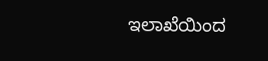ಇಲಾಖೆಯಿಂದ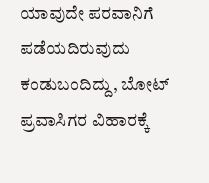ಯಾವುದೇ ಪರವಾನಿಗೆ ಪಡೆಯದಿರುವುದು ಕಂಡುಬಂದಿದ್ದು, ಬೋಟ್ ಪ್ರವಾಸಿಗರ ವಿಹಾರಕ್ಕೆ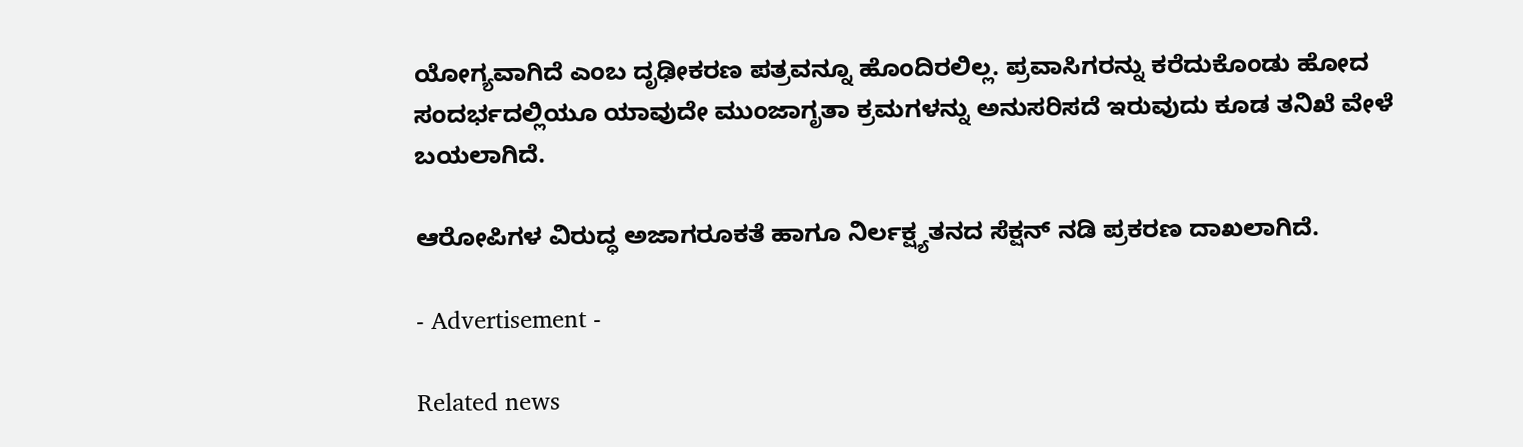ಯೋಗ್ಯವಾಗಿದೆ ಎಂಬ ದೃಢೀಕರಣ ಪತ್ರವನ್ನೂ ಹೊಂದಿರಲಿಲ್ಲ. ಪ್ರವಾಸಿಗರನ್ನು ಕರೆದುಕೊಂಡು ಹೋದ ಸಂದರ್ಭದಲ್ಲಿಯೂ ಯಾವುದೇ ಮುಂಜಾಗೃತಾ ಕ್ರಮಗಳನ್ನು ಅನುಸರಿಸದೆ ಇರುವುದು ಕೂಡ ತನಿಖೆ ವೇಳೆ ಬಯಲಾಗಿದೆ.

ಆರೋಪಿಗಳ ವಿರುದ್ಧ ಅಜಾಗರೂಕತೆ ಹಾಗೂ ನಿರ್ಲಕ್ಷ್ಯತನದ ಸೆಕ್ಷನ್ ನಡಿ ಪ್ರಕರಣ ದಾಖಲಾಗಿದೆ.

- Advertisement -

Related news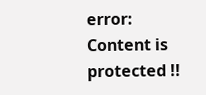error: Content is protected !!